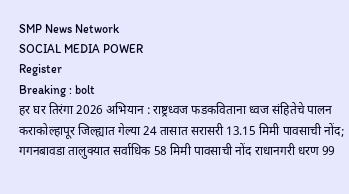SMP News Network
SOCIAL MEDIA POWER
Register
Breaking : bolt
हर घर तिरंगा 2026 अभियान : राष्ट्रध्वज फडकविताना ध्वज संहितेचे पालन कराकोल्हापूर जिल्ह्यात गेल्या 24 तासात सरासरी 13.15 मिमी पावसाची नोंद; गगनबावडा तालुक्यात सर्वाधिक 58 मिमी पावसाची नोंद राधानगरी धरण 99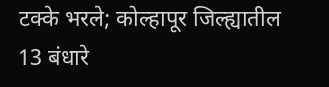टक्के भरले; कोल्हापूर जिल्ह्यातील 13 बंधारे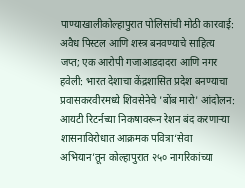पाण्याखालीकोल्हापुरात पोलिसांची मोठी कारवाई: अवैध पिस्टल आणि शस्त्र बनवण्याचे साहित्य जप्त; एक आरोपी गजाआडदादरा आणि नगर हवेली: भारत देशाचा केंद्रशासित प्रदेश बनण्याचा प्रवासकरवीरमध्ये शिवसेनेचे 'बोंब मारो' आंदोलन: आयटी रिटर्नच्या निकषावरून रेशन बंद करणाऱ्या शासनाविरोधात आक्रमक पवित्रा‘सेवा अभियान’तून कोल्हापुरात २५० नागरिकांच्या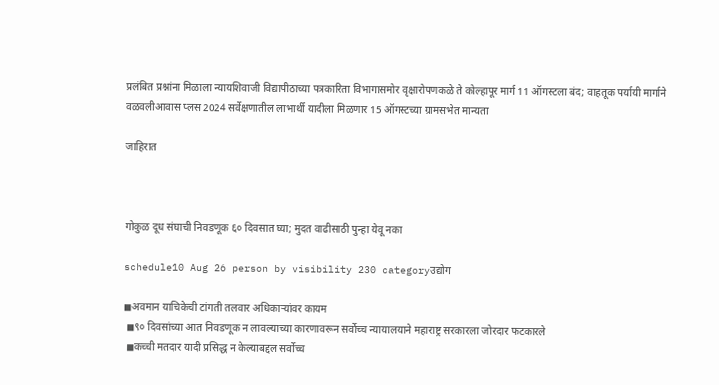प्रलंबित प्रश्नांना मिळाला न्यायशिवाजी विद्यापीठाच्या पत्रकारिता विभागासमोर वृक्षारोपणकळे ते कोल्हापूर मार्ग 11 ऑगस्टला बंद; वाहतूक पर्यायी मार्गाने वळवलीआवास प्लस 2024 सर्वेक्षणातील लाभार्थी यादीला मिळणार 15 ऑगस्टच्या ग्रामसभेत मान्यता

जाहिरात



गोकुळ दूध संघाची निवडणूक ६० दिवसात घ्या; मुदत वाढीसाठी पुन्हा येवू नका

schedule10 Aug 26 person by visibility 230 categoryउद्योग

◼अवमान याचिकेची टांगती तलवार अधिकाऱ्यांवर कायम
 ◼९० दिवसांच्या आत निवडणूक न लावल्याच्या कारणावरून सर्वोच्च न्यायालयाने महाराष्ट्र सरकारला जोरदार फटकारले
 ◼कच्ची मतदार यादी प्रसिद्ध न केल्याबद्दल सर्वोच्च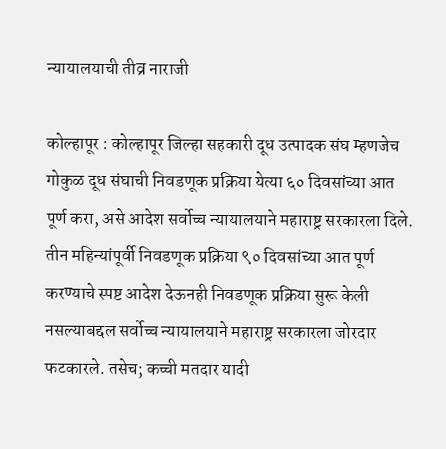न्यायालयाची तीव्र नाराजी

कोल्हापूर : कोल्हापूर जिल्हा सहकारी दूध उत्पादक संघ म्हणजेच गोकुळ दूध संघाची निवडणूक प्रक्रिया येत्या ६० दिवसांच्या आत पूर्ण करा, असे आदेश सर्वोच्च न्यायालयाने महाराष्ट्र सरकारला दिले. तीन महिन्यांपूर्वी निवडणूक प्रक्रिया ९० दिवसांच्या आत पूर्ण करण्याचे स्पष्ट आदेश देऊनही निवडणूक प्रक्रिया सुरू केली नसल्याबद्दल सर्वोच्च न्यायालयाने महाराष्ट्र सरकारला जोरदार फटकारले. तसेच; कच्ची मतदार यादी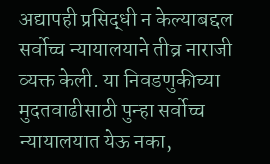अद्यापही प्रसिद्धी न केल्याबद्दल सर्वोच्च न्यायालयाने तीव्र नाराजी व्यक्त केली. या निवडणुकीच्या मुदतवाढीसाठी पुन्हा सर्वोच्च न्यायालयात येऊ नका,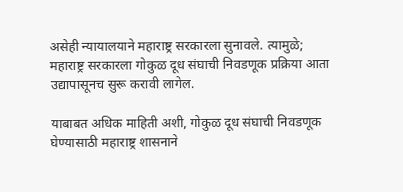असेही न्यायालयाने महाराष्ट्र सरकारला सुनावले. त्यामुळे; महाराष्ट्र सरकारला गोकुळ दूध संघाची निवडणूक प्रक्रिया आता उद्यापासूनच सुरू करावी लागेल.

याबाबत अधिक माहिती अशी, गोकुळ दूध संघाची निवडणूक घेण्यासाठी महाराष्ट्र शासनाने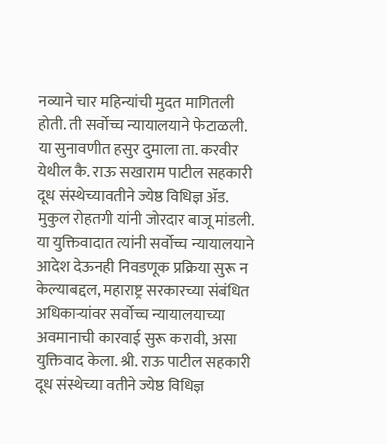नव्याने चार महिन्यांची मुदत मागितली होती. ती सर्वोच्च न्यायालयाने फेटाळली. या सुनावणीत हसुर दुमाला ता. करवीर येथील कै. राऊ सखाराम पाटील सहकारी दूध संस्थेच्यावतीने ज्येष्ठ विधिज्ञ ॲड. मुकुल रोहतगी यांनी जोरदार बाजू मांडली. या युक्तिवादात त्यांनी सर्वोच्च न्यायालयाने आदेश देऊनही निवडणूक प्रक्रिया सुरू न केल्याबद्दल, महाराष्ट्र सरकारच्या संबंधित अधिकाऱ्यांवर सर्वोच्च न्यायालयाच्या अवमानाची कारवाई सुरू करावी, असा युक्तिवाद केला. श्री. राऊ पाटील सहकारी दूध संस्थेच्या वतीने ज्येष्ठ विधिज्ञ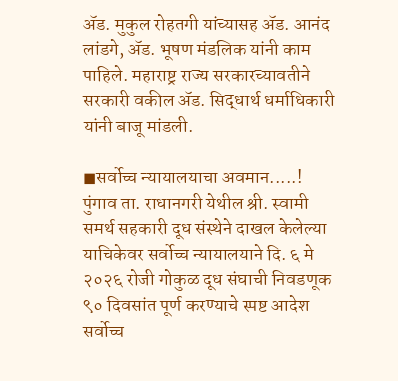ॲड. मुकुल रोहतगी यांच्यासह ॲड. आनंद लांडगे, ॲड. भूषण मंडलिक यांनी काम पाहिले. महाराष्ट्र राज्य सरकारच्यावतीने सरकारी वकील ॲड. सिद्धार्थ धर्माधिकारी यांनी बाजू मांडली.

◼सर्वोच्च न्यायालयाचा अवमान.....!
पुंगाव ता. राधानगरी येथील श्री. स्वामी समर्थ सहकारी दूध संस्थेने दाखल केलेल्या याचिकेवर सर्वोच्च न्यायालयाने दि. ६ मे २०२६ रोजी गोकुळ दूध संघाची निवडणूक ९० दिवसांत पूर्ण करण्याचे स्पष्ट आदेश सर्वोच्च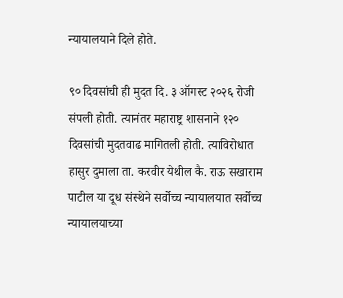न्यायालयाने दिले होते.

९० दिवसांची ही मुदत दि. ३ ऑगस्ट २०२६ रोजी संपली होती. त्यानंतर महाराष्ट्र शासनाने १२० दिवसांची मुदतवाढ मागितली होती. त्याविरोधात हासुर दुमाला ता. करवीर येथील कै. राऊ सखाराम पाटील या दूध संस्थेने सर्वोच्च न्यायालयात सर्वोच्च न्यायालयाच्या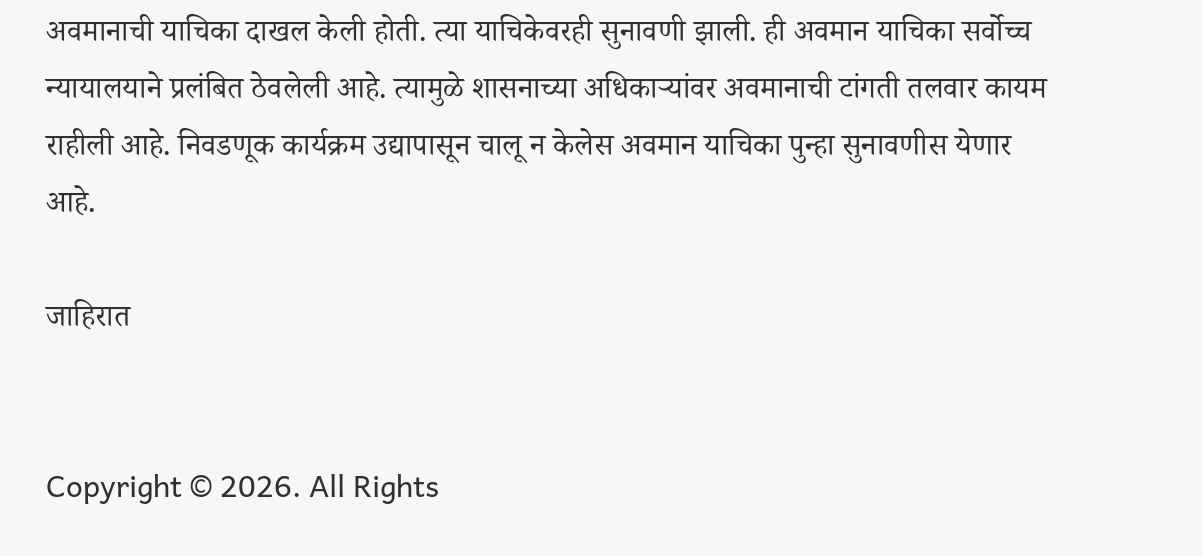अवमानाची याचिका दाखल केली होती. त्या याचिकेवरही सुनावणी झाली. ही अवमान याचिका सर्वोच्च न्यायालयाने प्रलंबित ठेवलेली आहे. त्यामुळे शासनाच्या अधिकाऱ्यांवर अवमानाची टांगती तलवार कायम राहीली आहे. निवडणूक कार्यक्रम उद्यापासून चालू न केलेस अवमान याचिका पुन्हा सुनावणीस येणार आहे.

जाहिरात


Copyright © 2026. All Rights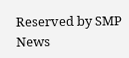Reserved by SMP News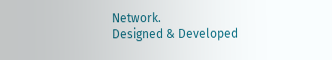Network.
Designed & Developed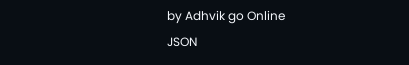by Adhvik go Online
JSON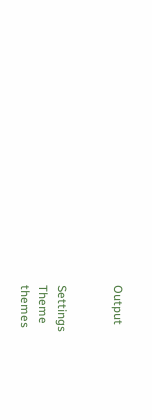Output


Settings
Theme
themes